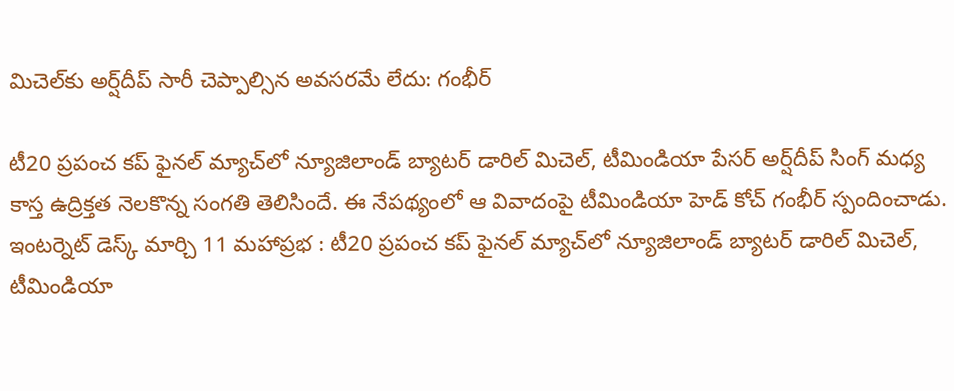మిచెల్‌కు అర్ష్‌దీప్ సారీ చెప్పాల్సిన అవసరమే లేదు: గంభీర్

టీ20 ప్రపంచ కప్ ఫైనల్ మ్యాచ్‌లో న్యూజిలాండ్ బ్యాటర్ డారిల్ మిచెల్, టీమిండియా పేసర్ అర్ష్‌దీప్ సింగ్ మధ్య కాస్త ఉద్రిక్తత నెలకొన్న సంగతి తెలిసిందే. ఈ నేపథ్యంలో ఆ వివాదంపై టీమిండియా హెడ్ కోచ్ గంభీర్ స్పందించాడు. ఇంటర్నెట్ డెస్క్ మార్చి 11 మహాప్రభ : టీ20 ప్రపంచ కప్ ఫైనల్ మ్యాచ్‌లో న్యూజిలాండ్ బ్యాటర్ డారిల్ మిచెల్, టీమిండియా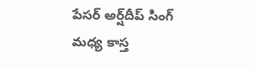పేసర్ అర్ష్‌దీప్ సింగ్ మధ్య కాస్త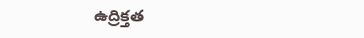ఉద్రిక్తత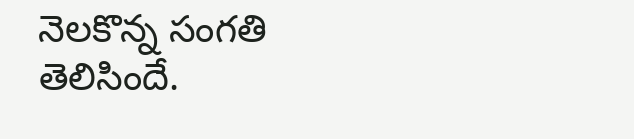నెలకొన్న సంగతి తెలిసిందే.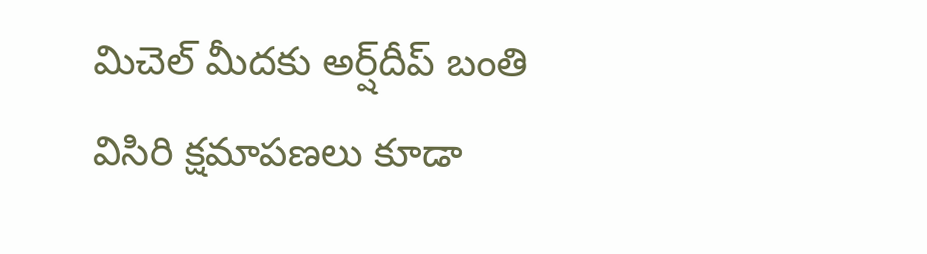మిచెల్ మీదకు అర్ష్‌దీప్ బంతి విసిరి క్షమాపణలు కూడా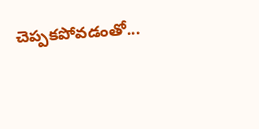చెప్పకపోవడంతో...